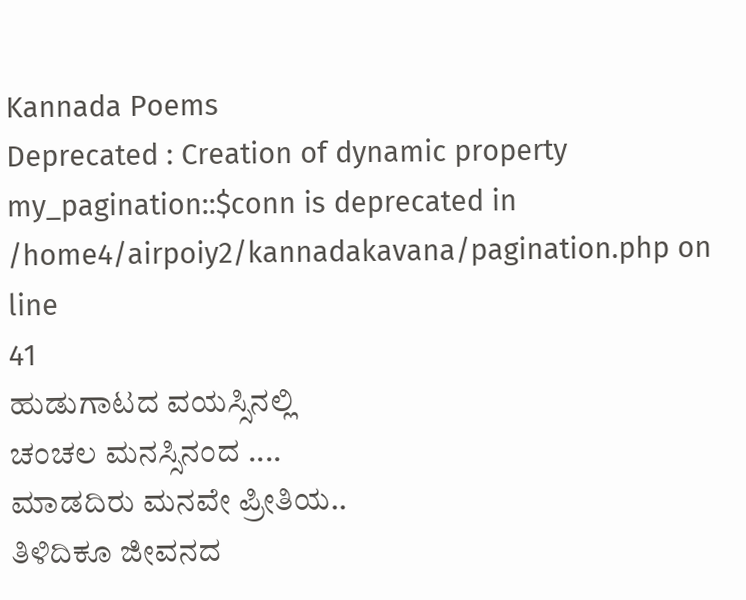Kannada Poems
Deprecated : Creation of dynamic property my_pagination::$conn is deprecated in
/home4/airpoiy2/kannadakavana/pagination.php on line
41
ಹುಡುಗಾಟದ ವಯಸ್ಸಿನಲ್ಲಿ
ಚಂಚಲ ಮನಸ್ಸಿನಂದ ....
ಮಾಡದಿರು ಮನವೇ ಪ್ರೀತಿಯ..
ತಿಳಿದಿಕೂ ಜೀವನದ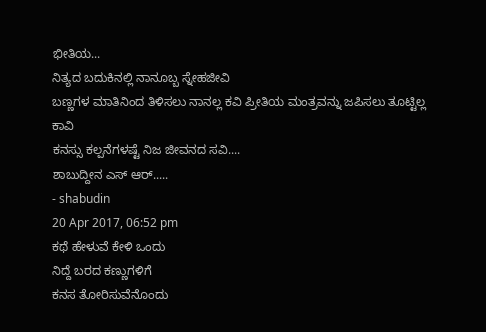ಭೀತಿಯ...
ನಿತ್ಯದ ಬದುಕಿನಲ್ಲಿ ನಾನೂಬ್ಬ ಸ್ನೇಹಜೀವಿ
ಬಣ್ಣಗಳ ಮಾತಿನಿಂದ ತಿಳಿಸಲು ನಾನಲ್ಲ ಕವಿ ಪ್ರೀತಿಯ ಮಂತ್ರವನ್ನು ಜಪಿಸಲು ತೂಟ್ಟಿಲ್ಲ ಕಾವಿ
ಕನಸ್ಸು ಕಲ್ಪನೆಗಳಷ್ಟೆ ನಿಜ ಜೀವನದ ಸವಿ....
ಶಾಬುದ್ದೀನ ಎಸ್ ಆರ್.....
- shabudin
20 Apr 2017, 06:52 pm
ಕಥೆ ಹೇಳುವೆ ಕೇಳಿ ಒಂದು
ನಿದ್ದೆ ಬರದ ಕಣ್ಣುಗಳಿಗೆ
ಕನಸ ತೋರಿಸುವೆನೊಂದು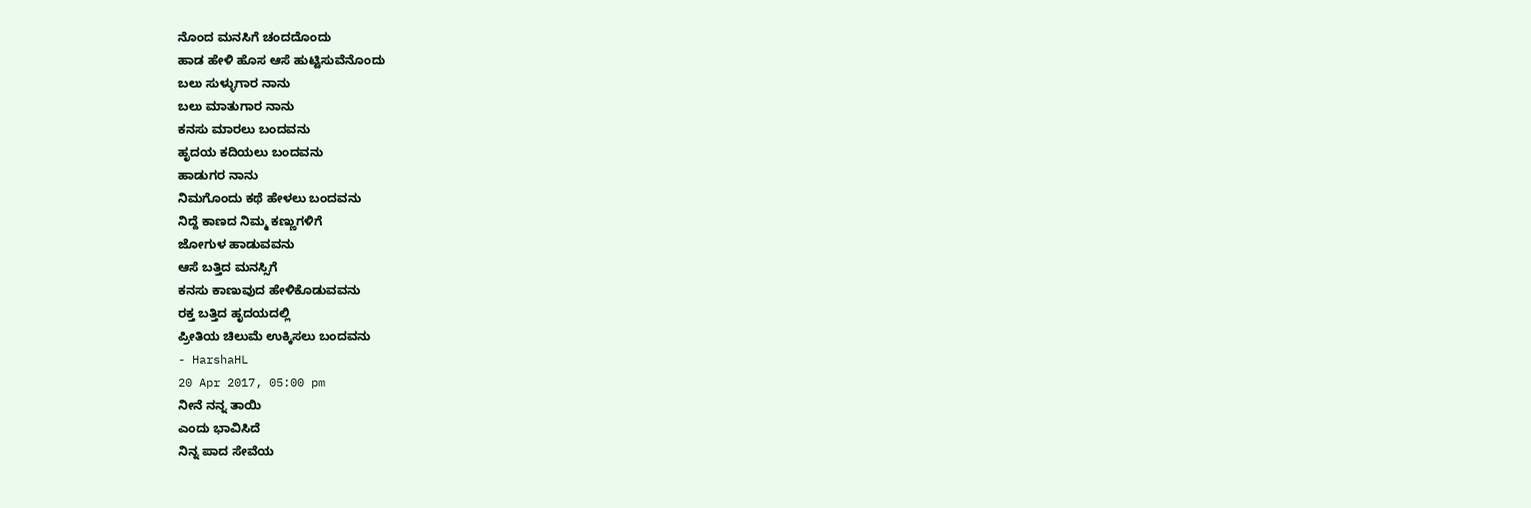ನೊಂದ ಮನಸಿಗೆ ಚಂದದೊಂದು
ಹಾಡ ಹೇಳಿ ಹೊಸ ಆಸೆ ಹುಟ್ಟಿಸುವೆನೊಂದು
ಬಲು ಸುಳ್ಳುಗಾರ ನಾನು
ಬಲು ಮಾತುಗಾರ ನಾನು
ಕನಸು ಮಾರಲು ಬಂದವನು
ಹೃದಯ ಕದಿಯಲು ಬಂದವನು
ಹಾಡುಗರ ನಾನು
ನಿಮಗೊಂದು ಕಥೆ ಹೇಳಲು ಬಂದವನು
ನಿದ್ದೆ ಕಾಣದ ನಿಮ್ಮ ಕಣ್ಣುಗಳಿಗೆ
ಜೋಗುಳ ಹಾಡುವವನು
ಆಸೆ ಬತ್ತಿದ ಮನಸ್ಸಿಗೆ
ಕನಸು ಕಾಣುವುದ ಹೇಳಿಕೊಡುವವನು
ರಕ್ತ ಬತ್ತಿದ ಹೃದಯದಲ್ಲಿ
ಪ್ರೀತಿಯ ಚಿಲುಮೆ ಉಕ್ಕಿಸಲು ಬಂದವನು
- HarshaHL
20 Apr 2017, 05:00 pm
ನೀನೆ ನನ್ನ ತಾಯಿ
ಎಂದು ಭಾವಿಸಿದೆ
ನಿನ್ನ ಪಾದ ಸೇವೆಯ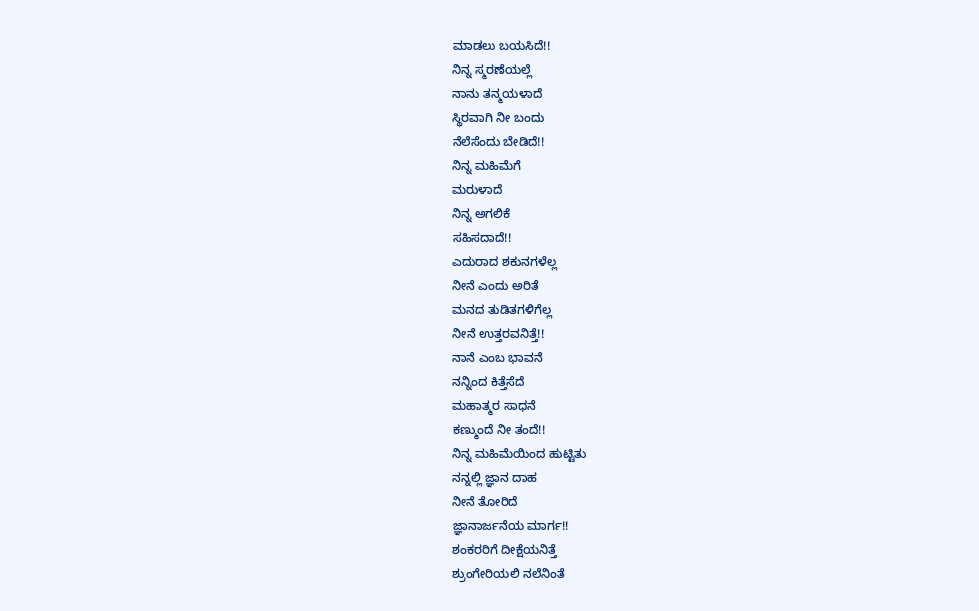ಮಾಡಲು ಬಯಸಿದೆ!!
ನಿನ್ನ ಸ್ಮರಣೆಯಲ್ಲೆ
ನಾನು ತನ್ಮಯಳಾದೆ
ಸ್ಥಿರವಾಗಿ ನೀ ಬಂದು
ನೆಲೆಸೆಂದು ಬೇಡಿದೆ!!
ನಿನ್ನ ಮಹಿಮೆಗೆ
ಮರುಳಾದೆ
ನಿನ್ನ ಅಗಲಿಕೆ
ಸಹಿಸದಾದೆ!!
ಎದುರಾದ ಶಕುನಗಳೆಲ್ಲ
ನೀನೆ ಎಂದು ಅರಿತೆ
ಮನದ ತುಡಿತಗಳಿಗೆಲ್ಲ
ನೀನೆ ಉತ್ತರವನಿತ್ತೆ!!
ನಾನೆ ಎಂಬ ಭಾವನೆ
ನನ್ನಿಂದ ಕಿತ್ತೆಸೆದೆ
ಮಹಾತ್ಮರ ಸಾಧನೆ
ಕಣ್ಮುಂದೆ ನೀ ತಂದೆ!!
ನಿನ್ನ ಮಹಿಮೆಯಿಂದ ಹುಟ್ಟಿತು
ನನ್ನಲ್ಲಿ ಜ್ಞಾನ ದಾಹ
ನೀನೆ ತೋರಿದೆ
ಜ್ಞಾನಾರ್ಜನೆಯ ಮಾರ್ಗ!!
ಶಂಕರರಿಗೆ ದೀಕ್ಷೆಯನಿತ್ತೆ
ಶ್ರುಂಗೇರಿಯಲಿ ನಲೆನಿಂತೆ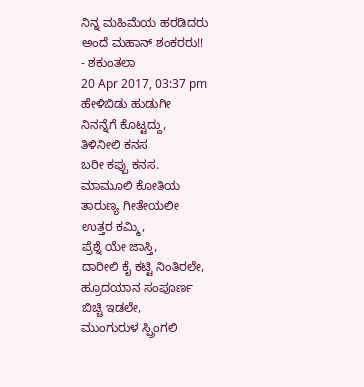ನಿನ್ನ ಮಹಿಮೆಯ ಹರಡಿದರು
ಅಂದೆ ಮಹಾನ್ ಶಂಕರರು!!
- ಶಕುಂತಲಾ
20 Apr 2017, 03:37 pm
ಹೇಳಿಬಿಡು ಹುಡುಗೀ
ನಿನನ್ನೆಗೆ ಕೊಟ್ಟದ್ದು,
ತಿಳಿನೀಲಿ ಕನಸ
ಬರೀ ಕಪ್ಪು ಕನಸ.
ಮಾಮೂಲಿ ಕೋತಿಯ
ತಾರುಣ್ಯ ಗೀತೇಯಲೀ
ಉತ್ತರ ಕಮ್ಮಿ,
ಪ್ರೆಶ್ನೆ ಯೇ ಜಾಸ್ತಿ,
ದಾರೀಲಿ ಕೈ ಕಟ್ಟಿ ನಿಂತಿರಲೇ,
ಹ್ರೂದಯಾನ ಸಂಪೂರ್ಣ
ಬಿಚ್ಚಿ ಇಡಲೇ,
ಮುಂಗುರುಳ ಸ್ಪ್ರಿಂಗಲಿ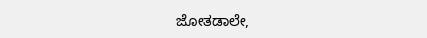ಜೋತಡಾಲೇ,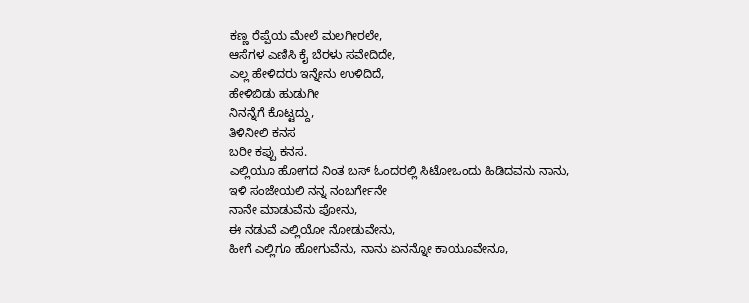ಕಣ್ಣ ರೆಪ್ಪೆಯ ಮೇಲೆ ಮಲಗೀರಲೇ,
ಆಸೆಗಳ ಎಣಿಸಿ ಕೈ ಬೆರಳು ಸವೇದಿದೇ,
ಎಲ್ಲ ಹೇಳಿದರು ಇನ್ನೇನು ಉಳಿದಿದೆ,
ಹೇಳಿಬಿಡು ಹುಡುಗೀ
ನಿನನ್ನೆಗೆ ಕೊಟ್ಟದ್ದು,
ತಿಳಿನೀಲಿ ಕನಸ
ಬರೀ ಕಪ್ಪು ಕನಸ.
ಎಲ್ಲಿಯೂ ಹೋಗದ ನಿಂತ ಬಸ್ ಓಂದರಲ್ಲಿ ಸಿಟೋಒಂದು ಹಿಡಿದವನು ನಾನು,
ಇಳಿ ಸಂಜೇಯಲಿ ನನ್ನ ನಂಬರ್ಗೇನೇ
ನಾನೇ ಮಾಡುವೆನು ಪೋನು,
ಈ ನಡುವೆ ಎಲ್ಲಿಯೋ ನೋಡುವೇನು,
ಹೀಗೆ ಎಲ್ಲಿಗೂ ಹೋಗುವೆನು, ನಾನು ಏನನ್ನೋ ಕಾಯೂವೇನೂ,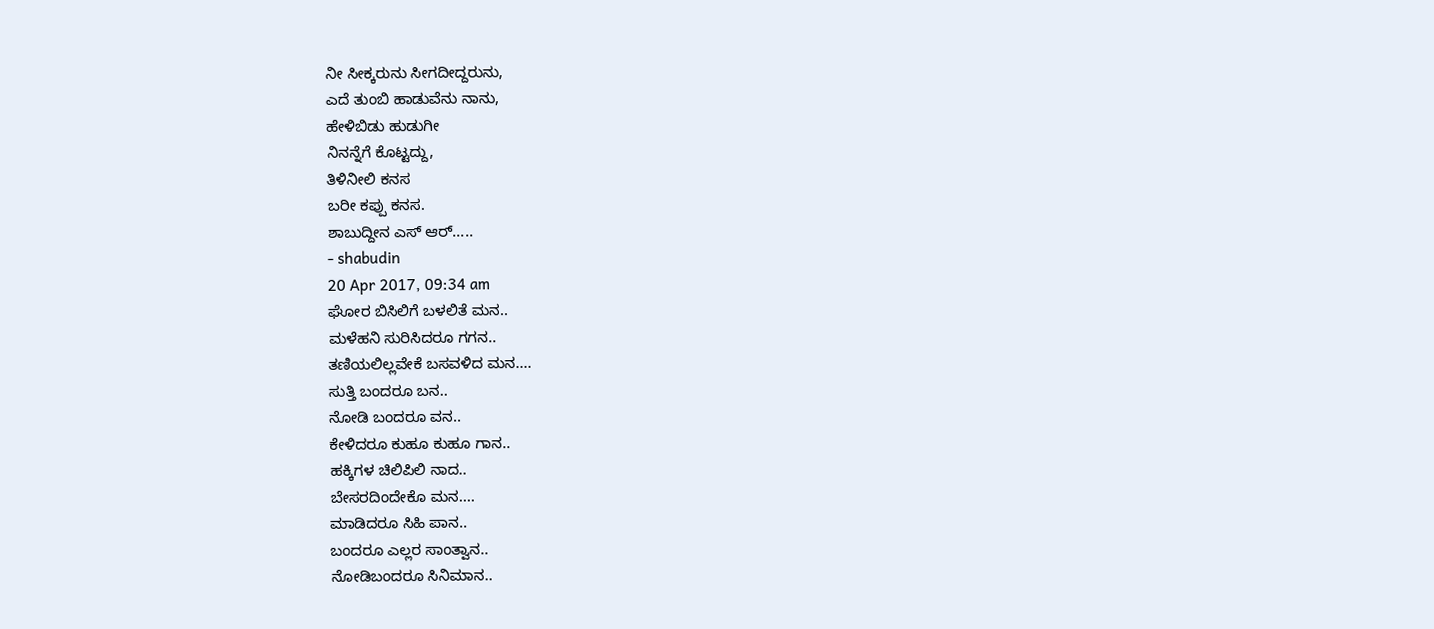ನೀ ಸೀಕ್ಕರುನು ಸೀಗದೀದ್ದರುನು,
ಎದೆ ತುಂಬಿ ಹಾಡುವೆನು ನಾನು,
ಹೇಳಿಬಿಡು ಹುಡುಗೀ
ನಿನನ್ನೆಗೆ ಕೊಟ್ಟದ್ದು,
ತಿಳಿನೀಲಿ ಕನಸ
ಬರೀ ಕಪ್ಪು ಕನಸ.
ಶಾಬುದ್ದೀನ ಎಸ್ ಆರ್.....
- shabudin
20 Apr 2017, 09:34 am
ಘೋರ ಬಿಸಿಲಿಗೆ ಬಳಲಿತೆ ಮನ..
ಮಳೆಹನಿ ಸುರಿಸಿದರೂ ಗಗನ..
ತಣಿಯಲಿಲ್ಲವೇಕೆ ಬಸವಳಿದ ಮನ....
ಸುತ್ತಿ ಬಂದರೂ ಬನ..
ನೋಡಿ ಬಂದರೂ ವನ..
ಕೇಳಿದರೂ ಕುಹೂ ಕುಹೂ ಗಾನ..
ಹಕ್ಕಿಗಳ ಚಿಲಿಪಿಲಿ ನಾದ..
ಬೇಸರದಿಂದೇಕೊ ಮನ....
ಮಾಡಿದರೂ ಸಿಹಿ ಪಾನ..
ಬಂದರೂ ಎಲ್ಲರ ಸಾಂತ್ವಾನ..
ನೋಡಿಬಂದರೂ ಸಿನಿಮಾನ..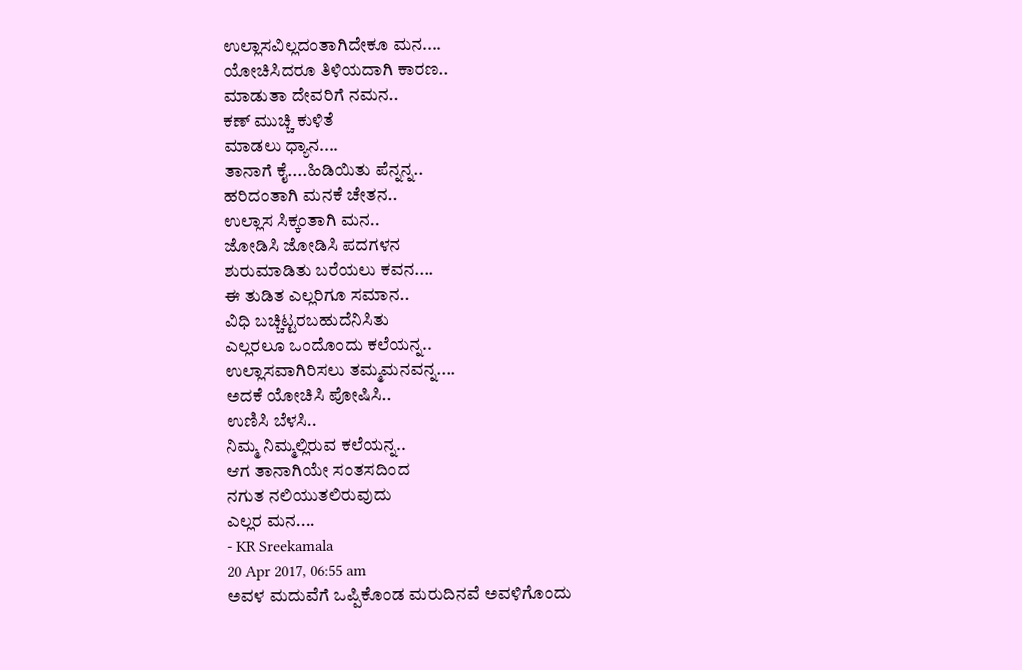ಉಲ್ಲಾಸವಿಲ್ಲದಂತಾಗಿದೇಕೂ ಮನ....
ಯೋಚಿಸಿದರೂ ತಿಳಿಯದಾಗಿ ಕಾರಣ..
ಮಾಡುತಾ ದೇವರಿಗೆ ನಮನ..
ಕಣ್ ಮುಚ್ಚಿ ಕುಳಿತೆ
ಮಾಡಲು ಧ್ಯಾನ....
ತಾನಾಗೆ ಕೈ....ಹಿಡಿಯಿತು ಪೆನ್ನನ್ನ..
ಹರಿದಂತಾಗಿ ಮನಕೆ ಚೇತನ..
ಉಲ್ಲಾಸ ಸಿಕ್ಕಂತಾಗಿ ಮನ..
ಜೋಡಿಸಿ ಜೋಡಿಸಿ ಪದಗಳನ
ಶುರುಮಾಡಿತು ಬರೆಯಲು ಕವನ....
ಈ ತುಡಿತ ಎಲ್ಲರಿಗೂ ಸಮಾನ..
ವಿಧಿ ಬಚ್ಚಿಟ್ಟರಬಹುದೆನಿಸಿತು
ಎಲ್ಲರಲೂ ಒಂದೊಂದು ಕಲೆಯನ್ನ..
ಉಲ್ಲಾಸವಾಗಿರಿಸಲು ತಮ್ಮಮನವನ್ನ....
ಅದಕೆ ಯೋಚಿಸಿ ಪೋಷಿಸಿ..
ಉಣಿಸಿ ಬೆಳಸಿ..
ನಿಮ್ಮ ನಿಮ್ಮಲ್ಲಿರುವ ಕಲೆಯನ್ನ..
ಆಗ ತಾನಾಗಿಯೇ ಸಂತಸದಿಂದ
ನಗುತ ನಲಿಯುತಲಿರುವುದು
ಎಲ್ಲರ ಮನ....
- KR Sreekamala
20 Apr 2017, 06:55 am
ಅವಳ ಮದುವೆಗೆ ಒಪ್ಪಿಕೊಂಡ ಮರುದಿನವೆ ಅವಳಿಗೊಂದು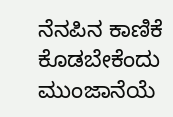ನೆನಪಿನ ಕಾಣಿಕೆ ಕೊಡಬೇಕೆಂದು
ಮುಂಜಾನೆಯೆ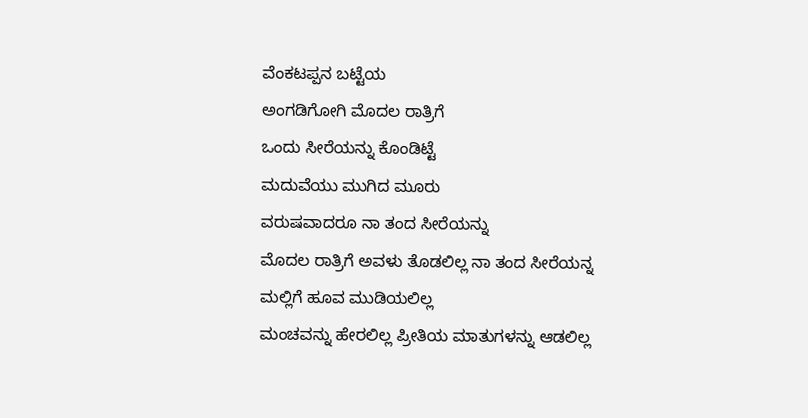ವೆಂಕಟಪ್ಪನ ಬಟ್ಟೆಯ
ಅಂಗಡಿಗೋಗಿ ಮೊದಲ ರಾತ್ರಿಗೆ
ಒಂದು ಸೀರೆಯನ್ನು ಕೊಂಡಿಟ್ಟೆ
ಮದುವೆಯು ಮುಗಿದ ಮೂರು
ವರುಷವಾದರೂ ನಾ ತಂದ ಸೀರೆಯನ್ನು
ಮೊದಲ ರಾತ್ರಿಗೆ ಅವಳು ತೊಡಲಿಲ್ಲ ನಾ ತಂದ ಸೀರೆಯನ್ನ
ಮಲ್ಲಿಗೆ ಹೂವ ಮುಡಿಯಲಿಲ್ಲ
ಮಂಚವನ್ನು ಹೇರಲಿಲ್ಲ ಪ್ರೀತಿಯ ಮಾತುಗಳನ್ನು ಆಡಲಿಲ್ಲ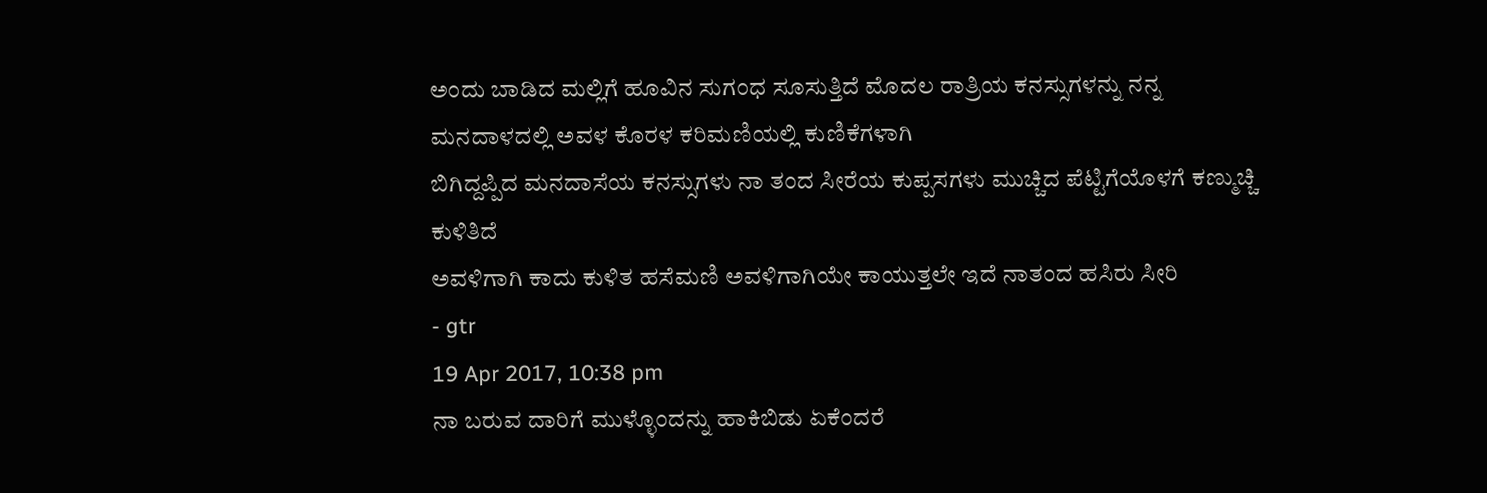ಅಂದು ಬಾಡಿದ ಮಲ್ಲಿಗೆ ಹೂವಿನ ಸುಗಂಧ ಸೂಸುತ್ತಿದೆ ಮೊದಲ ರಾತ್ರಿಯ ಕನಸ್ಸುಗಳನ್ನು ನನ್ನ ಮನದಾಳದಲ್ಲಿ ಅವಳ ಕೊರಳ ಕರಿಮಣಿಯಲ್ಲಿ ಕುಣಿಕೆಗಳಾಗಿ
ಬಿಗಿದ್ದಪ್ಪಿದ ಮನದಾಸೆಯ ಕನಸ್ಸುಗಳು ನಾ ತಂದ ಸೀರೆಯ ಕುಪ್ಪಸಗಳು ಮುಚ್ಚಿದ ಪೆಟ್ಟಿಗೆಯೊಳಗೆ ಕಣ್ಮುಚ್ಚಿ ಕುಳಿತಿದೆ
ಅವಳಿಗಾಗಿ ಕಾದು ಕುಳಿತ ಹಸೆಮಣಿ ಅವಳಿಗಾಗಿಯೇ ಕಾಯುತ್ತಲೇ ಇದೆ ನಾತಂದ ಹಸಿರು ಸೀರಿ
- gtr
19 Apr 2017, 10:38 pm
ನಾ ಬರುವ ದಾರಿಗೆ ಮುಳ್ಳೊಂದನ್ನು ಹಾಕಿಬಿಡು ಏಕೆಂದರೆ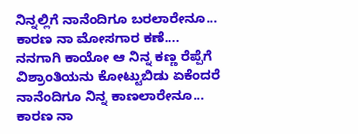ನಿನ್ನಲ್ಲಿಗೆ ನಾನೆಂದಿಗೂ ಬರಲಾರೇನೂ...
ಕಾರಣ ನಾ ಮೋಸಗಾರ ಕಣೆ....
ನನಗಾಗಿ ಕಾಯೋ ಆ ನಿನ್ನ ಕಣ್ಣ ರೆಪ್ಪೆಗೆ ವಿಶ್ರಾಂತಿಯನು ಕೋಟ್ಟುಬಿಡು ಏಕೆಂದರೆ ನಾನೆಂದಿಗೂ ನಿನ್ನ ಕಾಣಲಾರೇನೂ...
ಕಾರಣ ನಾ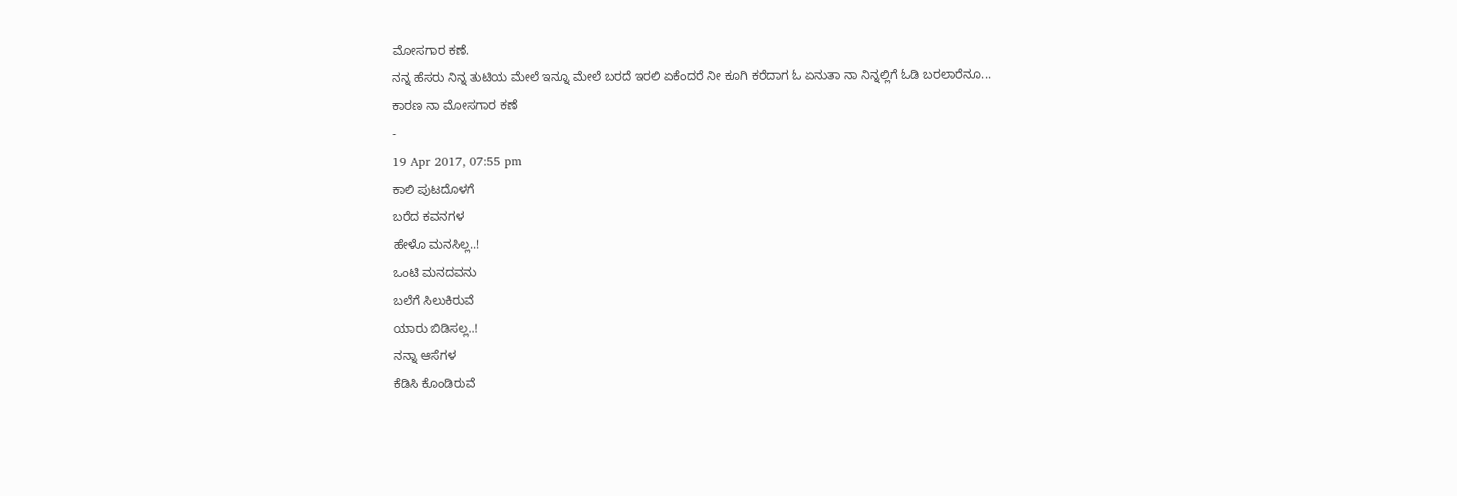ಮೋಸಗಾರ ಕಣೆ.
ನನ್ನ ಹೆಸರು ನಿನ್ನ ತುಟಿಯ ಮೇಲೆ ಇನ್ನೂ ಮೇಲೆ ಬರದೆ ಇರಲಿ ಏಕೆಂದರೆ ನೀ ಕೂಗಿ ಕರೆದಾಗ ಓ ಏನುತಾ ನಾ ನಿನ್ನಲ್ಲಿಗೆ ಓಡಿ ಬರಲಾರೆನೂ...
ಕಾರಣ ನಾ ಮೋಸಗಾರ ಕಣೆ
-
19 Apr 2017, 07:55 pm
ಕಾಲಿ ಪುಟದೊಳಗೆ
ಬರೆದ ಕವನಗಳ
ಹೇಳೊ ಮನಸಿಲ್ಲ..!
ಒಂಟಿ ಮನದವನು
ಬಲೆಗೆ ಸಿಲುಕಿರುವೆ
ಯಾರು ಬಿಡಿಸಲ್ಲ..!
ನನ್ನಾ ಆಸೆಗಳ
ಕೆಡಿಸಿ ಕೊಂಡಿರುವೆ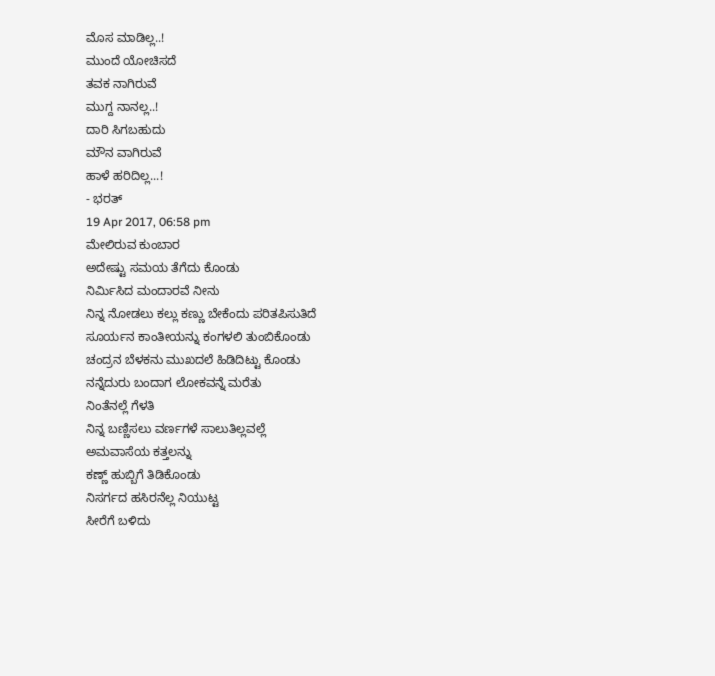ಮೊಸ ಮಾಡಿಲ್ಲ..!
ಮುಂದೆ ಯೋಚಿಸದೆ
ತವಕ ನಾಗಿರುವೆ
ಮುಗ್ದ ನಾನಲ್ಲ..!
ದಾರಿ ಸಿಗಬಹುದು
ಮೌನ ವಾಗಿರುವೆ
ಹಾಳೆ ಹರಿದಿಲ್ಲ...!
- ಭರತ್
19 Apr 2017, 06:58 pm
ಮೇಲಿರುವ ಕುಂಬಾರ
ಅದೇಷ್ಟು ಸಮಯ ತೆಗೆದು ಕೊಂಡು
ನಿರ್ಮಿಸಿದ ಮಂದಾರವೆ ನೀನು
ನಿನ್ನ ನೋಡಲು ಕಲ್ಲು ಕಣ್ಣು ಬೇಕೆಂದು ಪರಿತಪಿಸುತಿದೆ
ಸೂರ್ಯನ ಕಾಂತೀಯನ್ನು ಕಂಗಳಲಿ ತುಂಬಿಕೊಂಡು
ಚಂದ್ರನ ಬೆಳಕನು ಮುಖದಲೆ ಹಿಡಿದಿಟ್ಟು ಕೊಂಡು
ನನ್ನೆದುರು ಬಂದಾಗ ಲೋಕವನ್ನೆ ಮರೆತು
ನಿಂತೆನಲ್ಲೆ ಗೆಳತಿ
ನಿನ್ನ ಬಣ್ಣಿಸಲು ವರ್ಣಗಳೆ ಸಾಲುತಿಲ್ಲವಲ್ಲೆ
ಅಮವಾಸೆಯ ಕತ್ತಲನ್ನು
ಕಣ್ಣ್ ಹುಬ್ಬಿಗೆ ತಿಡಿಕೊಂಡು
ನಿಸರ್ಗದ ಹಸಿರನೆಲ್ಲ ನಿಯುಟ್ಟ
ಸೀರೆಗೆ ಬಳಿದು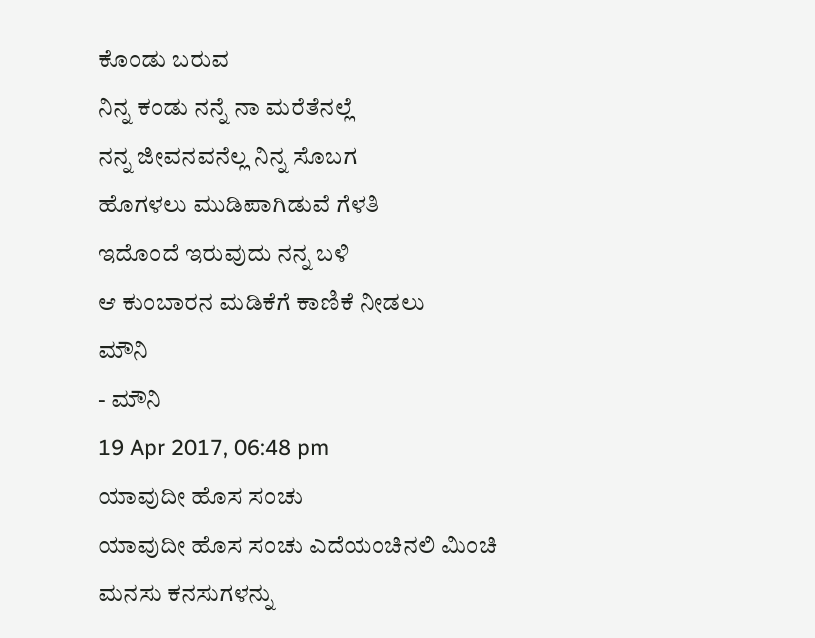ಕೊಂಡು ಬರುವ
ನಿನ್ನ ಕಂಡು ನನ್ನೆ ನಾ ಮರೆತೆನಲ್ಲೆ
ನನ್ನ ಜೀವನವನೆಲ್ಲ ನಿನ್ನ ಸೊಬಗ
ಹೊಗಳಲು ಮುಡಿಪಾಗಿಡುವೆ ಗೆಳತಿ
ಇದೊಂದೆ ಇರುವುದು ನನ್ನ ಬಳಿ
ಆ ಕುಂಬಾರನ ಮಡಿಕೆಗೆ ಕಾಣಿಕೆ ನೀಡಲು
ಮೌನಿ
- ಮೌನಿ
19 Apr 2017, 06:48 pm
ಯಾವುದೀ ಹೊಸ ಸಂಚು
ಯಾವುದೀ ಹೊಸ ಸಂಚು ಎದೆಯಂಚಿನಲಿ ಮಿಂಚಿ
ಮನಸು ಕನಸುಗಳನ್ನು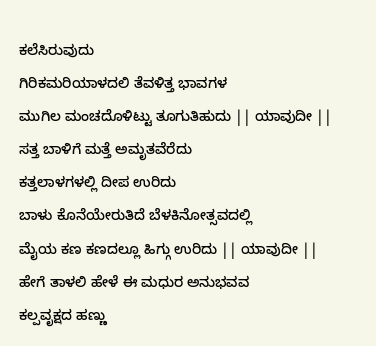ಕಲೆಸಿರುವುದು
ಗಿರಿಕಮರಿಯಾಳದಲಿ ತೆವಳಿತ್ತ ಭಾವಗಳ
ಮುಗಿಲ ಮಂಚದೊಳಿಟ್ಟು ತೂಗುತಿಹುದು || ಯಾವುದೀ ||
ಸತ್ತ ಬಾಳಿಗೆ ಮತ್ತೆ ಅಮೃತವೆರೆದು
ಕತ್ತಲಾಳಗಳಲ್ಲಿ ದೀಪ ಉರಿದು
ಬಾಳು ಕೊನೆಯೇರುತಿದೆ ಬೆಳಕಿನೋತ್ಸವದಲ್ಲಿ
ಮೈಯ ಕಣ ಕಣದಲ್ಲೂ ಹಿಗ್ಗು ಉರಿದು || ಯಾವುದೀ ||
ಹೇಗೆ ತಾಳಲಿ ಹೇಳೆ ಈ ಮಧುರ ಅನುಭವವ
ಕಲ್ಪವೃಕ್ಷದ ಹಣ್ಣು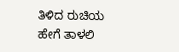ತಿಳಿದ ರುಚಿಯ
ಹೇಗೆ ತಾಳಲಿ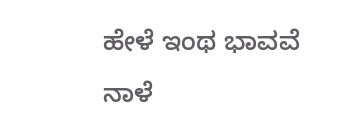ಹೇಳೆ ಇಂಥ ಭಾವವೆ ನಾಳೆ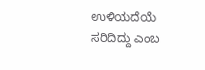ಉಳಿಯದೆಯೆ ಸರಿದಿದ್ದು ಎಂಬ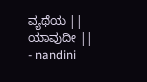ವ್ಯಥೆಯ || ಯಾವುದೀ ||
- nandini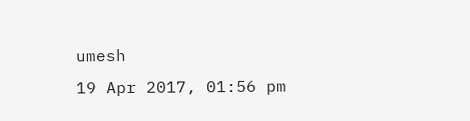umesh
19 Apr 2017, 01:56 pm